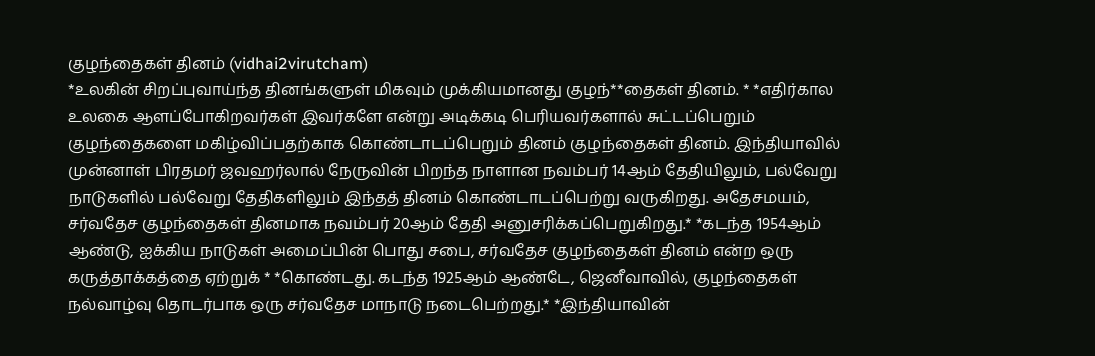குழந்தைகள் தினம் (vidhai2virutcham)
*உலகின் சிறப்புவாய்ந்த தினங்களுள் மிகவும் முக்கியமானது குழந்**தைகள் தினம். * *எதிர்கால உலகை ஆளப்போகிறவர்கள் இவர்களே என்று அடிக்கடி பெரியவர்களால் சுட்டப்பெறும் குழந்தைகளை மகிழ்விப்பதற்காக கொண்டாடப்பெறும் தினம் குழந்தைகள் தினம். இந்தியாவில் முன்னாள் பிரதமர் ஜவஹர்லால் நேருவின் பிறந்த நாளான நவம்பர் 14ஆம் தேதியிலும், பல்வேறு நாடுகளில் பல்வேறு தேதிகளிலும் இந்தத் தினம் கொண்டாடப்பெற்று வருகிறது. அதேசமயம், சர்வதேச குழந்தைகள் தினமாக நவம்பர் 20ஆம் தேதி அனுசரிக்கப்பெறுகிறது.* *கடந்த 1954ஆம் ஆண்டு, ஐக்கிய நாடுகள் அமைப்பின் பொது சபை, சர்வதேச குழந்தைகள் தினம் என்ற ஒரு கருத்தாக்கத்தை ஏற்றுக் * *கொண்டது. கடந்த 1925ஆம் ஆண்டே, ஜெனீவாவில், குழந்தைகள் நல்வாழ்வு தொடர்பாக ஒரு சர்வதேச மாநாடு நடைபெற்றது.* *இந்தியாவின்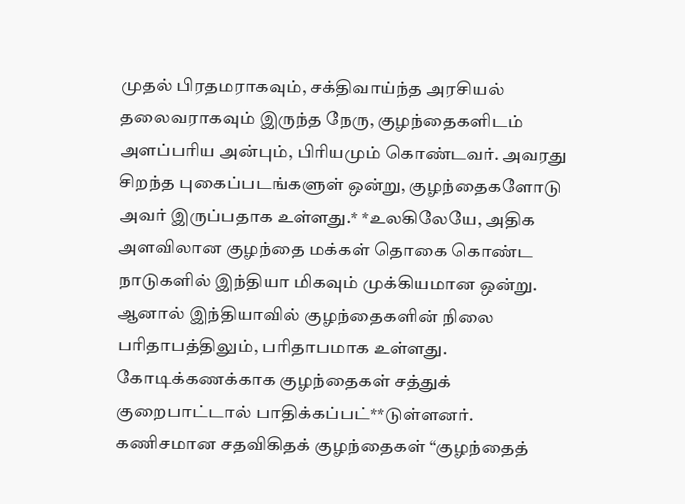முதல் பிரதமராகவும், சக்திவாய்ந்த அரசியல் தலைவராகவும் இருந்த நேரு, குழந்தைகளிடம் அளப்பரிய அன்பும், பிரியமும் கொண்டவர். அவரது சிறந்த புகைப்படங்களுள் ஒன்று, குழந்தைகளோடு அவர் இருப்பதாக உள்ளது.* *உலகிலேயே, அதிக அளவிலான குழந்தை மக்கள் தொகை கொண்ட நாடுகளில் இந்தியா மிகவும் முக்கியமான ஒன்று. ஆனால் இந்தியாவில் குழந்தைகளின் நிலை பரிதாபத்திலும், பரிதாபமாக உள்ளது. கோடிக்கணக்காக குழந்தைகள் சத்துக் குறைபாட்டால் பாதிக்கப்பட்**டுள்ளனர். கணிசமான சதவிகிதக் குழந்தைகள் “குழந்தைத்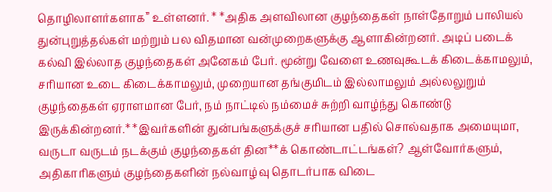தொழிலாளர்களாக” உள்ளனர். * *அதிக அளவிலான குழந்தைகள் நாள்தோறும் பாலியல் துன்புறுத்தல்கள் மற்றும் பல விதமான வன்முறைகளுக்கு ஆளாகின்றனர். அடிப் படைக் கல்வி இல்லாத குழந்தைகள் அனேகம் பேர். மூன்று வேளை உணவுகூடக் கிடைக்காமலும், சரியான உடை கிடைக்காமலும், முறையான தங்குமிடம் இல்லாமலும் அல்லலுறும் குழந்தைகள் ஏராளமான பேர், நம் நாட்டில் நம்மைச் சுற்றி வாழ்ந்து கொண்டு இருக்கின்றனர்.* *இவர்களின் துன்பங்களுக்குச் சரியான பதில் சொல்வதாக அமையுமா, வருடா வருடம் நடக்கும் குழந்தைகள் தின**க் கொண்டாட்டங்கள்? ஆள்வோர்களும், அதிகாரிகளும் குழந்தைகளின் நல்வாழ்வு தொடர்பாக விடை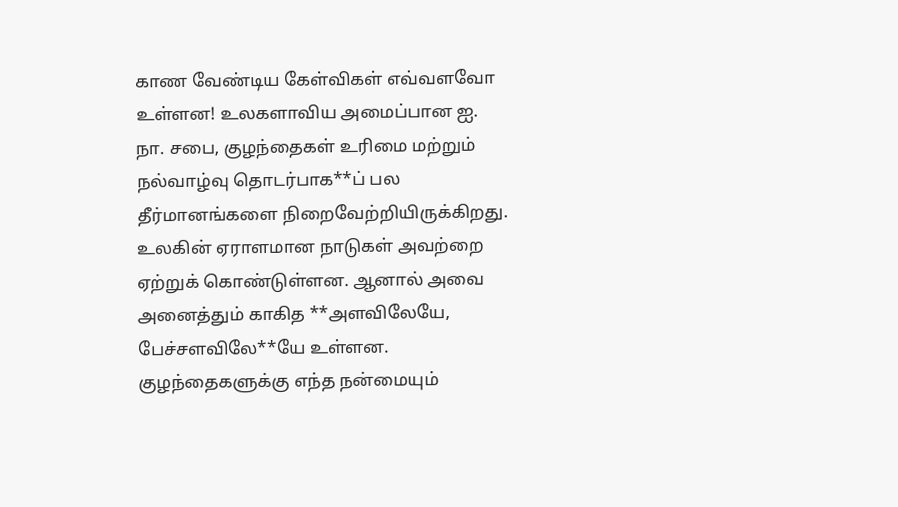காண வேண்டிய கேள்விகள் எவ்வளவோ உள்ளன! உலகளாவிய அமைப்பான ஐ. நா. சபை, குழந்தைகள் உரிமை மற்றும் நல்வாழ்வு தொடர்பாக**ப் பல தீர்மானங்களை நிறைவேற்றியிருக்கிறது. உலகின் ஏராளமான நாடுகள் அவற்றை ஏற்றுக் கொண்டுள்ளன. ஆனால் அவை அனைத்தும் காகித **அளவிலேயே, பேச்சளவிலே**யே உள்ளன. குழந்தைகளுக்கு எந்த நன்மையும்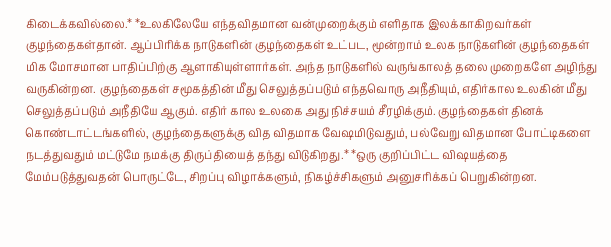கிடைக்கவில்லை.* *உலகிலேயே எந்தவிதமான வன்முறைக்கும் எளிதாக இலக்காகிறவர்கள் குழந்தைகள்தான். ஆப்பிரிக்க நாடுகளின் குழந்தைகள் உட்பட, மூன்றாம் உலக நாடுகளின் குழந்தைகள் மிக மோசமான பாதிப்பிற்கு ஆளாகியுள்ளார்கள். அந்த நாடுகளில் வருங்காலத் தலை முறைகளே அழிந்து வருகின்றன. குழந்தைகள் சமூகத்தின் மீது செலுத்தப்படும் எந்தவொரு அநீதியும், எதிர்கால உலகின் மீது செலுத்தப்படும் அநீதியே ஆகும். எதிர் கால உலகை அது நிச்சயம் சீரழிக்கும். குழந்தைகள் தினக் கொண்டாட்டங்களில், குழந்தைகளுக்கு வித விதமாக வேஷமிடுவதும், பல்வேறு விதமான போட்டிகளை நடத்துவதும் மட்டுமே நமக்கு திருப்தியைத் தந்து விடுகிறது.* *ஒரு குறிப்பிட்ட விஷயத்தை மேம்படுத்துவதன் பொருட்டே, சிறப்பு விழாக்களும், நிகழ்ச்சிகளும் அனுசரிக்கப் பெறுகின்றன.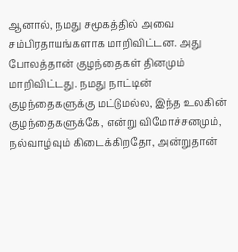ஆனால், நமது சமூகத்தில் அவை சம்பிரதாயங்களாக மாறிவிட்டன. அது போலத்தான் குழந்தைகள் தினமும் மாறிவிட்டது. நமது நாட்டின் குழந்தைகளுக்கு மட்டுமல்ல, இந்த உலகின் குழந்தைகளுக்கே, என்று விமோச்சனமும், நல்வாழ்வும் கிடைக்கிறதோ, அன்றுதான்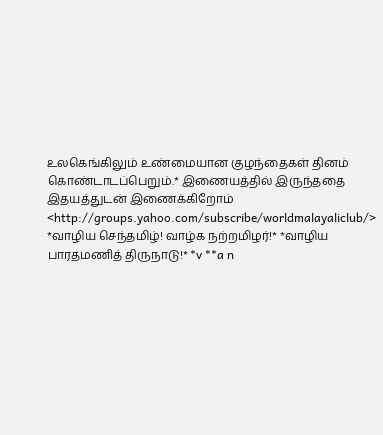உலகெங்கிலும் உண்மையான குழந்தைகள் தினம் கொண்டாடப்பெறும்.* இணையத்தில் இருந்ததை இதயத்துடன் இணைக்கிறோம் <http://groups.yahoo.com/subscribe/worldmalayaliclub/> *வாழிய செந்தமிழ்! வாழ்க நற்றமிழர்!* *வாழிய பாரதமணித் திருநாடு!* *v **a n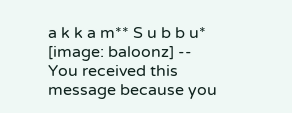a k k a m** S u b b u* [image: baloonz] -- You received this message because you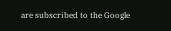are subscribed to the Google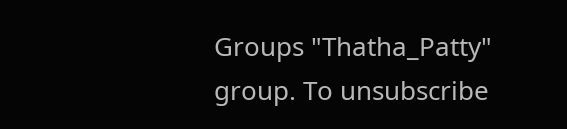Groups "Thatha_Patty" group. To unsubscribe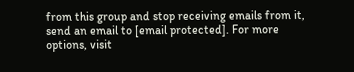from this group and stop receiving emails from it, send an email to [email protected]. For more options, visit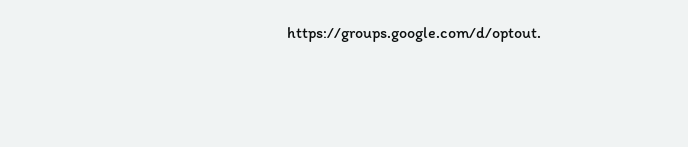https://groups.google.com/d/optout.